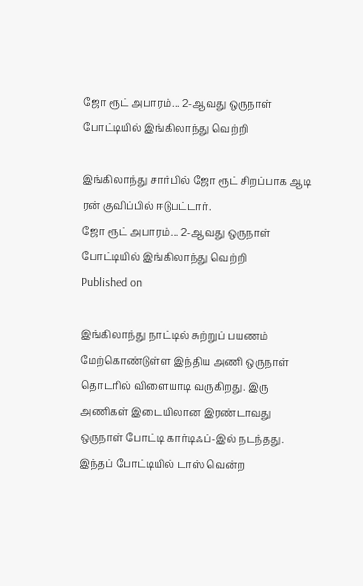ஜோ ரூட் அபாரம்... 2-ஆவது ஒருநாள் போட்டியில் இங்கிலாந்து வெற்றி

இங்கிலாந்து சார்பில் ஜோ ரூட் சிறப்பாக ஆடி ரன் குவிப்பில் ஈடுபட்டார்.
ஜோ ரூட் அபாரம்... 2-ஆவது ஒருநாள் போட்டியில் இங்கிலாந்து வெற்றி
Published on

இங்கிலாந்து நாட்டில் சுற்றுப் பயணம் மேற்கொண்டுள்ள இந்திய அணி ஒருநாள் தொடரில் விளையாடி வருகிறது. இரு அணிகள் இடையிலான இரண்டாவது ஒருநாள் போட்டி கார்டிஃப்-இல் நடந்தது. இந்தப் போட்டியில் டாஸ் வென்ற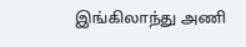இங்கிலாந்து அணி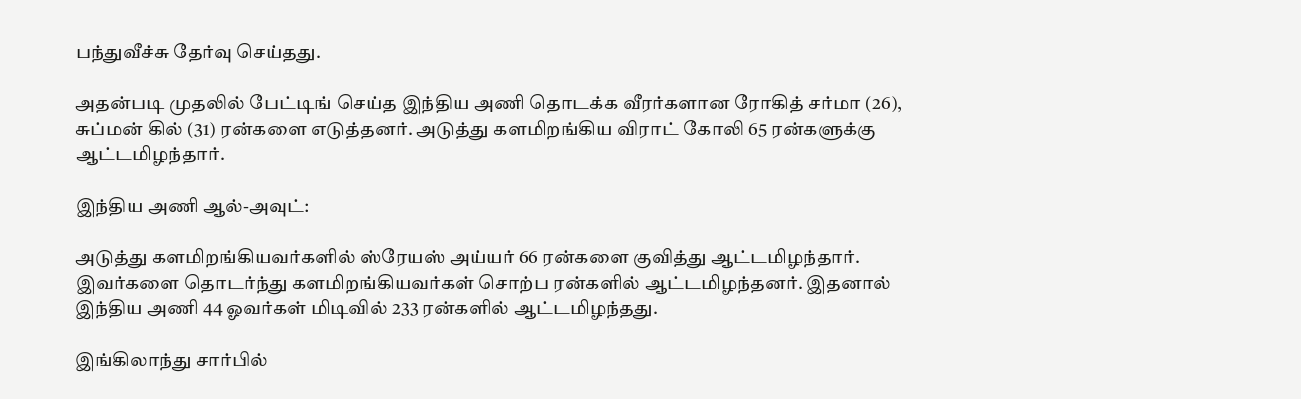பந்துவீச்சு தேர்வு செய்தது.

அதன்படி முதலில் பேட்டிங் செய்த இந்திய அணி தொடக்க வீரர்களான ரோகித் சர்மா (26), சுப்மன் கில் (31) ரன்களை எடுத்தனர். அடுத்து களமிறங்கிய விராட் கோலி 65 ரன்களுக்கு ஆட்டமிழந்தார்.

இந்திய அணி ஆல்-அவுட்:

அடுத்து களமிறங்கியவர்களில் ஸ்ரேயஸ் அய்யர் 66 ரன்களை குவித்து ஆட்டமிழந்தார். இவர்களை தொடர்ந்து களமிறங்கியவர்கள் சொற்ப ரன்களில் ஆட்டமிழந்தனர். இதனால் இந்திய அணி 44 ஓவர்கள் மிடிவில் 233 ரன்களில் ஆட்டமிழந்தது.

இங்கிலாந்து சார்பில்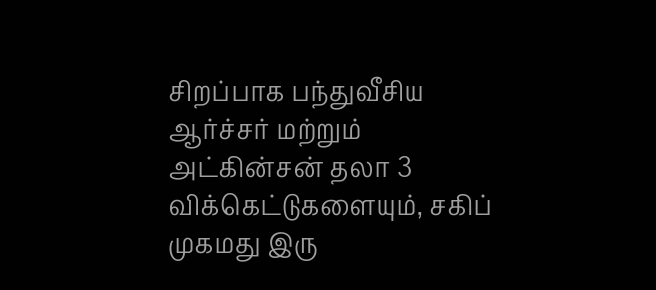சிறப்பாக பந்துவீசிய ஆர்ச்சர் மற்றும் அட்கின்சன் தலா 3 விக்கெட்டுகளையும், சகிப் முகமது இரு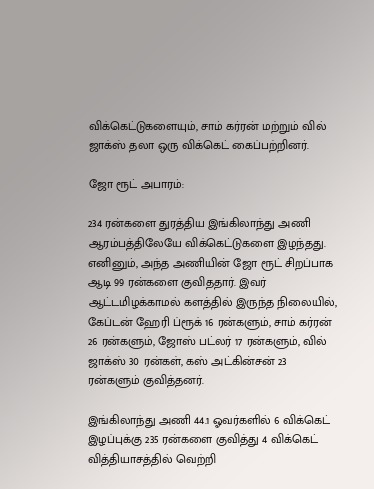விக்கெட்டுகளையும், சாம் கர்ரன் மற்றும் வில் ஜாக்ஸ் தலா ஒரு விக்கெட் கைப்பற்றினர்.

ஜோ ரூட் அபாரம்:

234 ரன்களை துரத்திய இங்கிலாந்து அணி ஆரம்பத்திலேயே விக்கெட்டுகளை இழந்தது. எனினும், அந்த அணியின் ஜோ ரூட் சிறப்பாக ஆடி 99 ரன்களை குவிததார். இவர் ஆட்டமிழக்காமல் களத்தில் இருந்த நிலையில், கேப்டன் ஹேரி ப்ரூக் 16 ரன்களும், சாம் கர்ரன் 26 ரன்களும், ஜோஸ் பட்லர் 17 ரன்களும், வில் ஜாக்ஸ் 30 ரன்கள், கஸ் அட்கின்சன் 23 ரன்களும் குவித்தனர்.

இங்கிலாந்து அணி 44.1 ஓவர்களில் 6 விக்கெட் இழப்புக்கு 235 ரன்களை குவித்து 4 விக்கெட் வித்தியாசத்தில் வெற்றி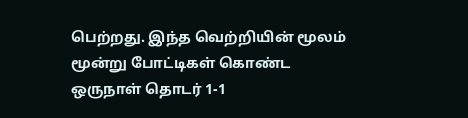பெற்றது. இந்த வெற்றியின் மூலம் மூன்று போட்டிகள் கொண்ட ஒருநாள் தொடர் 1-1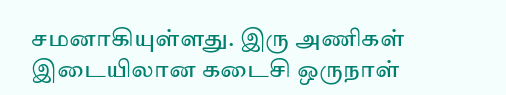சமனாகியுள்ளது. இரு அணிகள் இடையிலான கடைசி ஒருநாள்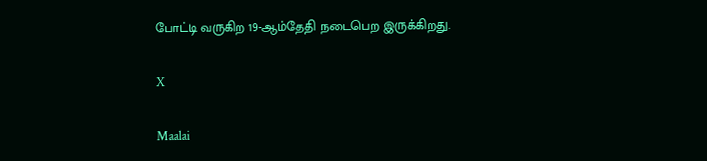போட்டி வருகிற 19-ஆம்தேதி நடைபெற இருக்கிறது.

X

Maalai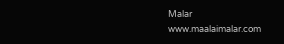Malar
www.maalaimalar.com